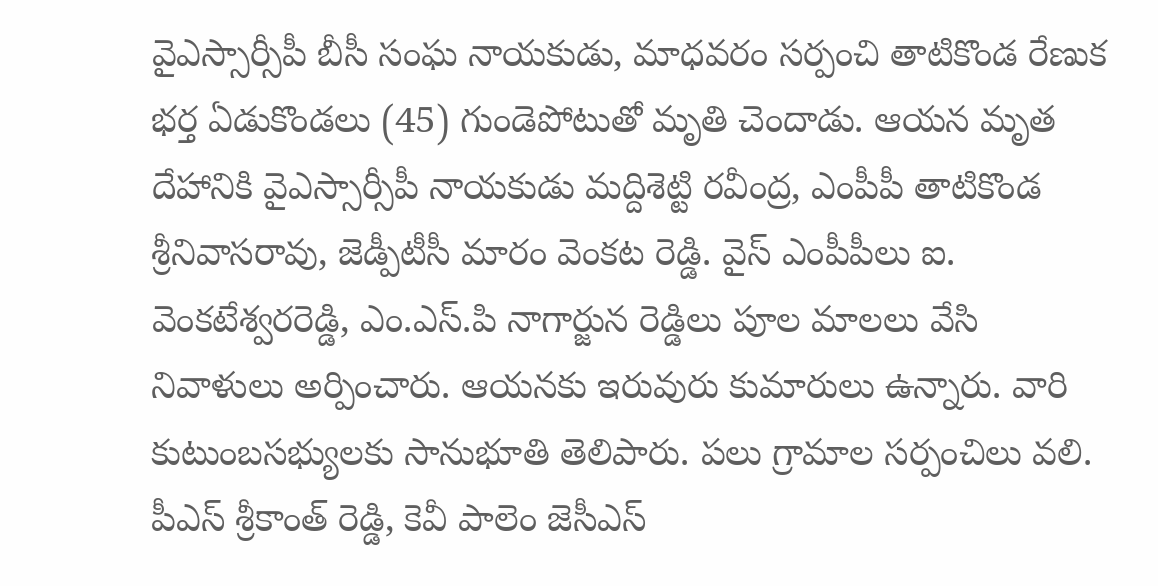వైఎస్సార్సీపీ బీసీ సంఘ నాయకుడు, మాధవరం సర్పంచి తాటికొండ రేణుక భర్త ఏడుకొండలు (45) గుండెపోటుతో మృతి చెందాడు. ఆయన మృత దేహానికి వైఎస్సార్సీపీ నాయకుడు మద్దిశెట్టి రవీంద్ర, ఎంపీపీ తాటికొండ శ్రీనివాసరావు, జెడ్పీటీసీ మారం వెంకట రెడ్డి. వైస్ ఎంపీపీలు ఐ. వెంకటేశ్వరరెడ్డి, ఎం.ఎస్.పి నాగార్జున రెడ్డిలు పూల మాలలు వేసి నివాళులు అర్పించారు. ఆయనకు ఇరువురు కుమారులు ఉన్నారు. వారి కుటుంబసభ్యులకు సానుభూతి తెలిపారు. పలు గ్రామాల సర్పంచిలు వలి. పీఎస్ శ్రీకాంత్ రెడ్డి, కెవీ పాలెం జెసీఎస్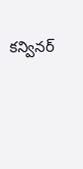కన్వినర్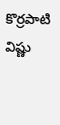కొర్రపాటి విష్ణు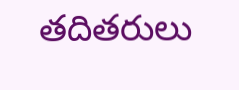తదితరులు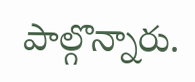పాల్గొన్నారు.